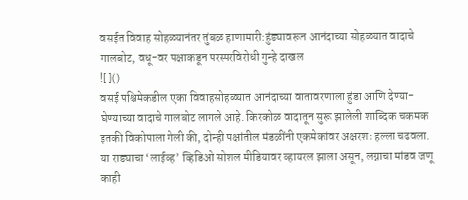वसईत विवाह सोहळ्यानंतर तुंबळ हाणामारी:हुंड्यावरून आनंदाच्या सोहळ्यात वादाचे गालबोट, वधू-वर पक्षाकडून परस्परविरोधी गुन्हे दाखल
![]()
वसई पश्चिमेकडील एका विवाहसोहळ्यात आनंदाच्या वातावरणाला हुंडा आणि देण्या-घेण्याच्या वादाचे गालबोट लागले आहे. किरकोळ वादातून सुरू झालेली शाब्दिक चकमक इतकी विकोपाला गेली की, दोन्ही पक्षांतील मंडळींनी एकमेकांवर अक्षरशः हल्ला चढवला. या राड्याचा ‘लाईव्ह’ व्हिडिओ सोशल मीडियावर व्हायरल झाला असून, लग्नाचा मांडव जणू काही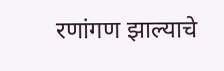रणांगण झाल्याचे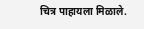चित्र पाहायला मिळाले.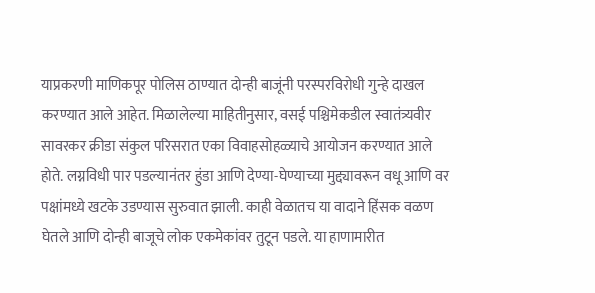याप्रकरणी माणिकपूर पोलिस ठाण्यात दोन्ही बाजूंनी परस्परविरोधी गुन्हे दाखल करण्यात आले आहेत. मिळालेल्या माहितीनुसार, वसई पश्चिमेकडील स्वातंत्र्यवीर सावरकर क्रीडा संकुल परिसरात एका विवाहसोहळ्याचे आयोजन करण्यात आले होते. लग्नविधी पार पडल्यानंतर हुंडा आणि देण्या-घेण्याच्या मुद्द्यावरून वधू आणि वर पक्षांमध्ये खटके उडण्यास सुरुवात झाली. काही वेळातच या वादाने हिंसक वळण घेतले आणि दोन्ही बाजूचे लोक एकमेकांवर तुटून पडले. या हाणामारीत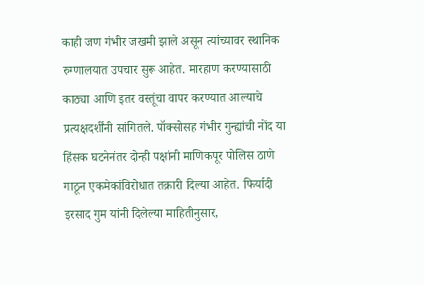काही जण गंभीर जखमी झाले असून त्यांच्यावर स्थानिक रुग्णालयात उपचार सुरू आहेत. मारहाण करण्यासाठी काठ्या आणि इतर वस्तूंचा वापर करण्यात आल्याचे प्रत्यक्षदर्शींनी सांगितले. पॉक्सोसह गंभीर गुन्ह्यांची नोंद या हिंसक घटनेनंतर दोन्ही पक्षांनी माणिकपूर पोलिस ठाणे गाठून एकमेकांविरोधात तक्रारी दिल्या आहेत. फिर्यादी इरसाद गुम यांनी दिलेल्या माहितीनुसार,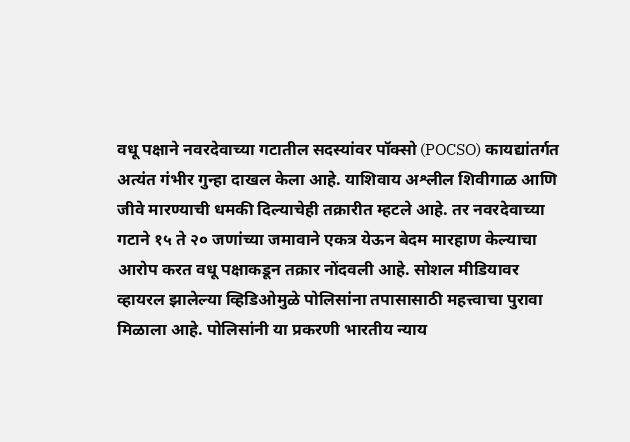वधू पक्षाने नवरदेवाच्या गटातील सदस्यांवर पॉक्सो (POCSO) कायद्यांतर्गत अत्यंत गंभीर गुन्हा दाखल केला आहे. याशिवाय अश्लील शिवीगाळ आणि जीवे मारण्याची धमकी दिल्याचेही तक्रारीत म्हटले आहे. तर नवरदेवाच्या गटाने १५ ते २० जणांच्या जमावाने एकत्र येऊन बेदम मारहाण केल्याचा आरोप करत वधू पक्षाकडून तक्रार नोंदवली आहे. सोशल मीडियावर व्हायरल झालेल्या व्हिडिओमुळे पोलिसांना तपासासाठी महत्त्वाचा पुरावा मिळाला आहे. पोलिसांनी या प्रकरणी भारतीय न्याय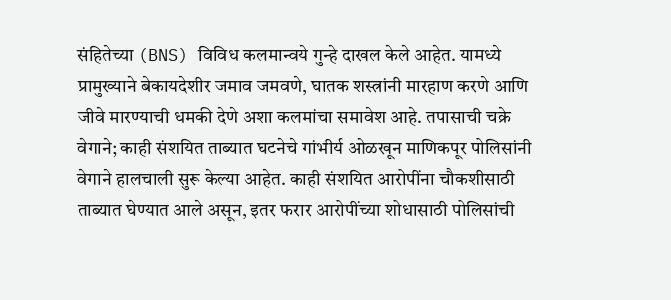संहितेच्या (BNS) विविध कलमान्वये गुन्हे दाखल केले आहेत. यामध्ये प्रामुख्याने बेकायदेशीर जमाव जमवणे, घातक शस्त्रांनी मारहाण करणे आणि जीवे मारण्याची धमकी देणे अशा कलमांचा समावेश आहे. तपासाची चक्रे वेगाने; काही संशयित ताब्यात घटनेचे गांभीर्य ओळखून माणिकपूर पोलिसांनी वेगाने हालचाली सुरू केल्या आहेत. काही संशयित आरोपींना चौकशीसाठी ताब्यात घेण्यात आले असून, इतर फरार आरोपींच्या शोधासाठी पोलिसांची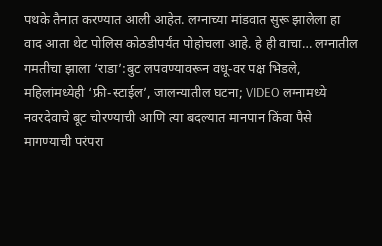पथके तैनात करण्यात आली आहेत. लग्नाच्या मांडवात सुरू झालेला हा वाद आता थेट पोलिस कोठडीपर्यंत पोहोचला आहे. हे ही वाचा… लग्नातील गमतीचा झाला ‘राडा’:बुट लपवण्यावरून वधू-वर पक्ष भिडले, महिलांमध्येही ‘फ्री-स्टाईल’, जालन्यातील घटना; VIDEO लग्नामध्ये नवरदेवाचे बूट चोरण्याची आणि त्या बदल्यात मानपान किंवा पैसे मागण्याची परंपरा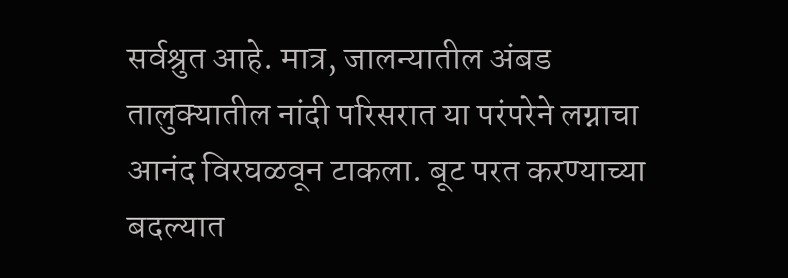सर्वश्रुत आहे. मात्र, जालन्यातील अंबड तालुक्यातील नांदी परिसरात या परंपरेने लग्नाचा आनंद विरघळवून टाकला. बूट परत करण्याच्या बदल्यात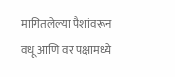मागितलेल्या पैशांवरून वधू आणि वर पक्षामध्ये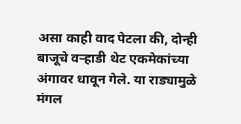असा काही वाद पेटला की, दोन्ही बाजूचे वऱ्हाडी थेट एकमेकांच्या अंगावर धावून गेले. या राड्यामुळे मंगल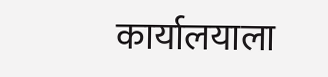कार्यालयाला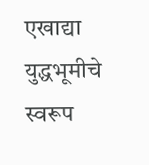एखाद्या युद्धभूमीचे स्वरूप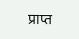प्राप्त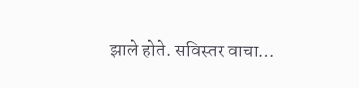झाले होते. सविस्तर वाचा…